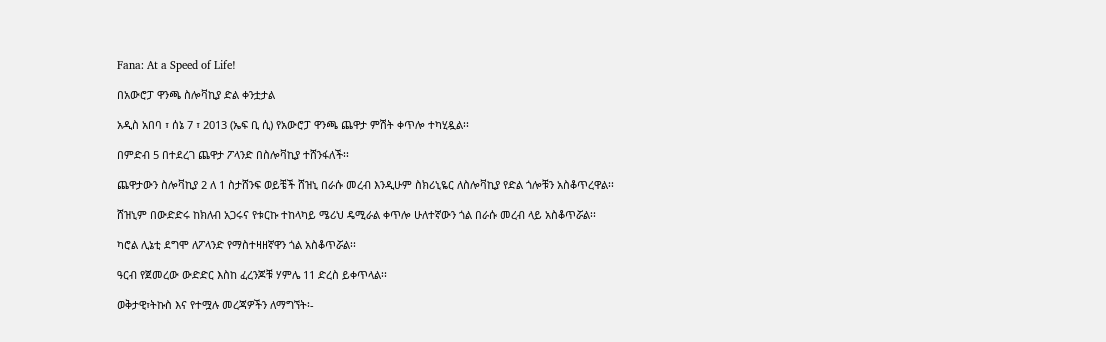Fana: At a Speed of Life!

በአውሮፓ ዋንጫ ስሎቫኪያ ድል ቀንቷታል

አዲስ አበባ ፣ ሰኔ 7 ፣ 2013 (ኤፍ ቢ ሲ) የአውሮፓ ዋንጫ ጨዋታ ምሽት ቀጥሎ ተካሂዷል፡፡

በምድብ 5 በተደረገ ጨዋታ ፖላንድ በስሎቫኪያ ተሸንፋለች፡፡

ጨዋታውን ስሎቫኪያ 2 ለ 1 ስታሸንፍ ወይቼች ሸዝኒ በራሱ መረብ እንዲሁም ስክሪኒዬር ለስሎቫኪያ የድል ጎሎቹን አስቆጥረዋል፡፡

ሸዝኒም በውድድሩ ከክለብ አጋሩና የቱርኩ ተከላካይ ሜሪህ ዴሚራል ቀጥሎ ሁለተኛውን ጎል በራሱ መረብ ላይ አስቆጥሯል፡፡

ካሮል ሊኔቲ ደግሞ ለፖላንድ የማስተዛዘኛዋን ጎል አስቆጥሯል፡፡

ዓርብ የጀመረው ውድድር እስከ ፈረንጆቹ ሃምሌ 11 ድረስ ይቀጥላል፡፡

ወቅታዊ፣ትኩስ እና የተሟሉ መረጃዎችን ለማግኘት፡-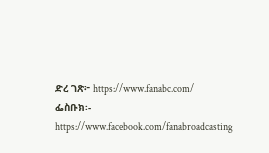ድረ ገጽ፦ https://www.fanabc.com/
ፌስቡክ፡- https://www.facebook.com/fanabroadcasting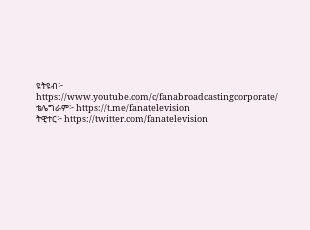ዩትዩብ፦ https://www.youtube.com/c/fanabroadcastingcorporate/
ቴሌግራም፦ https://t.me/fanatelevision
ትዊተር፦ https://twitter.com/fanatelevision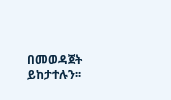በመወዳጀት ይከታተሉን፡፡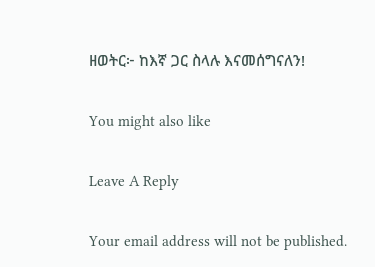ዘወትር፦ ከእኛ ጋር ስላሉ እናመሰግናለን!

You might also like

Leave A Reply

Your email address will not be published.